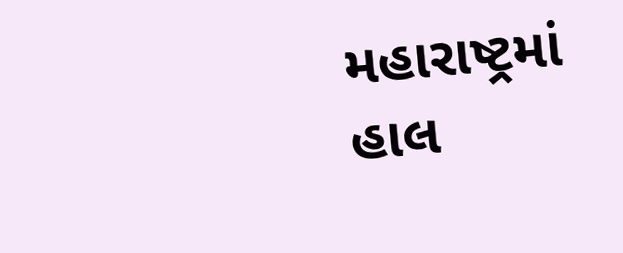મહારાષ્ટ્રમાં હાલ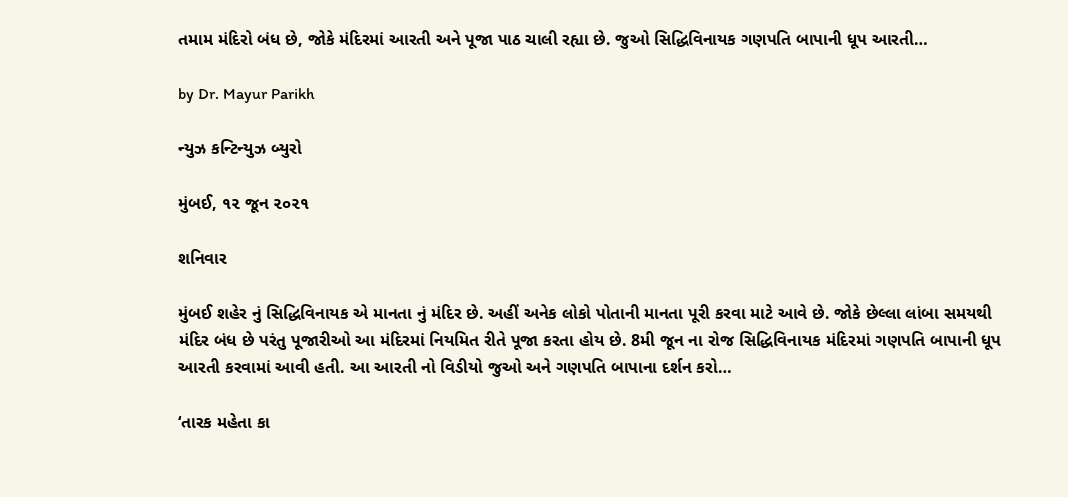તમામ મંદિરો બંધ છે, જોકે મંદિરમાં આરતી અને પૂજા પાઠ ચાલી રહ્યા છે. જુઓ સિદ્ધિવિનાયક ગણપતિ બાપાની ધૂપ આરતી…

by Dr. Mayur Parikh

ન્યુઝ કન્ટિન્યુઝ બ્યુરો

મુંબઈ, ૧૨ જૂન ૨૦૨૧

શનિવાર

મુંબઈ શહેર નું સિદ્ધિવિનાયક એ માનતા નું મંદિર છે. અહીં અનેક લોકો પોતાની માનતા પૂરી કરવા માટે આવે છે. જોકે છેલ્લા લાંબા સમયથી મંદિર બંધ છે પરંતુ પૂજારીઓ આ મંદિરમાં નિયમિત રીતે પૂજા કરતા હોય છે. 8મી જૂન ના રોજ સિદ્ધિવિનાયક મંદિરમાં ગણપતિ બાપાની ધૂપ આરતી કરવામાં આવી હતી. આ આરતી નો વિડીયો જુઓ અને ગણપતિ બાપાના દર્શન કરો…

‘તારક મહેતા કા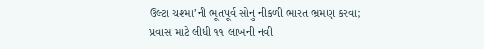ઉલ્ટા ચશ્મા’ની ભૂતપૂર્વ સોનુ નીકળી ભારત ભ્રમણ કરવા; પ્રવાસ માટે લીધી ૧૧ લાખની નવી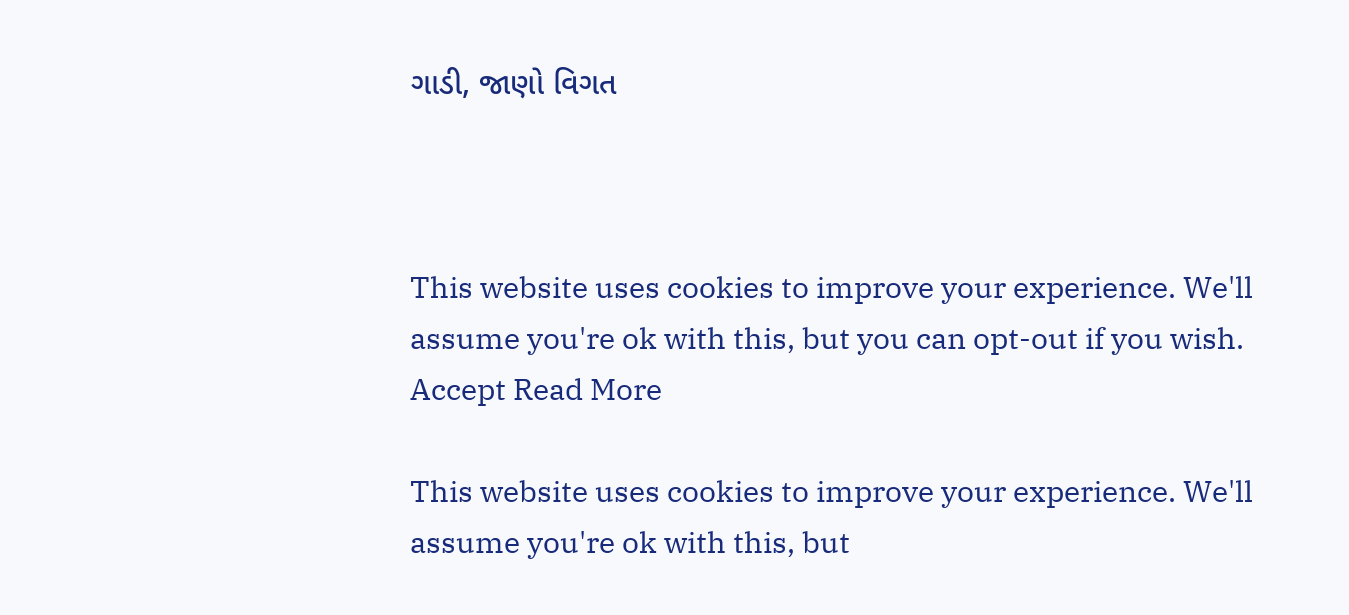ગાડી, જાણો વિગત



This website uses cookies to improve your experience. We'll assume you're ok with this, but you can opt-out if you wish. Accept Read More

This website uses cookies to improve your experience. We'll assume you're ok with this, but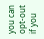you can opt-out if you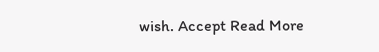wish. Accept Read More